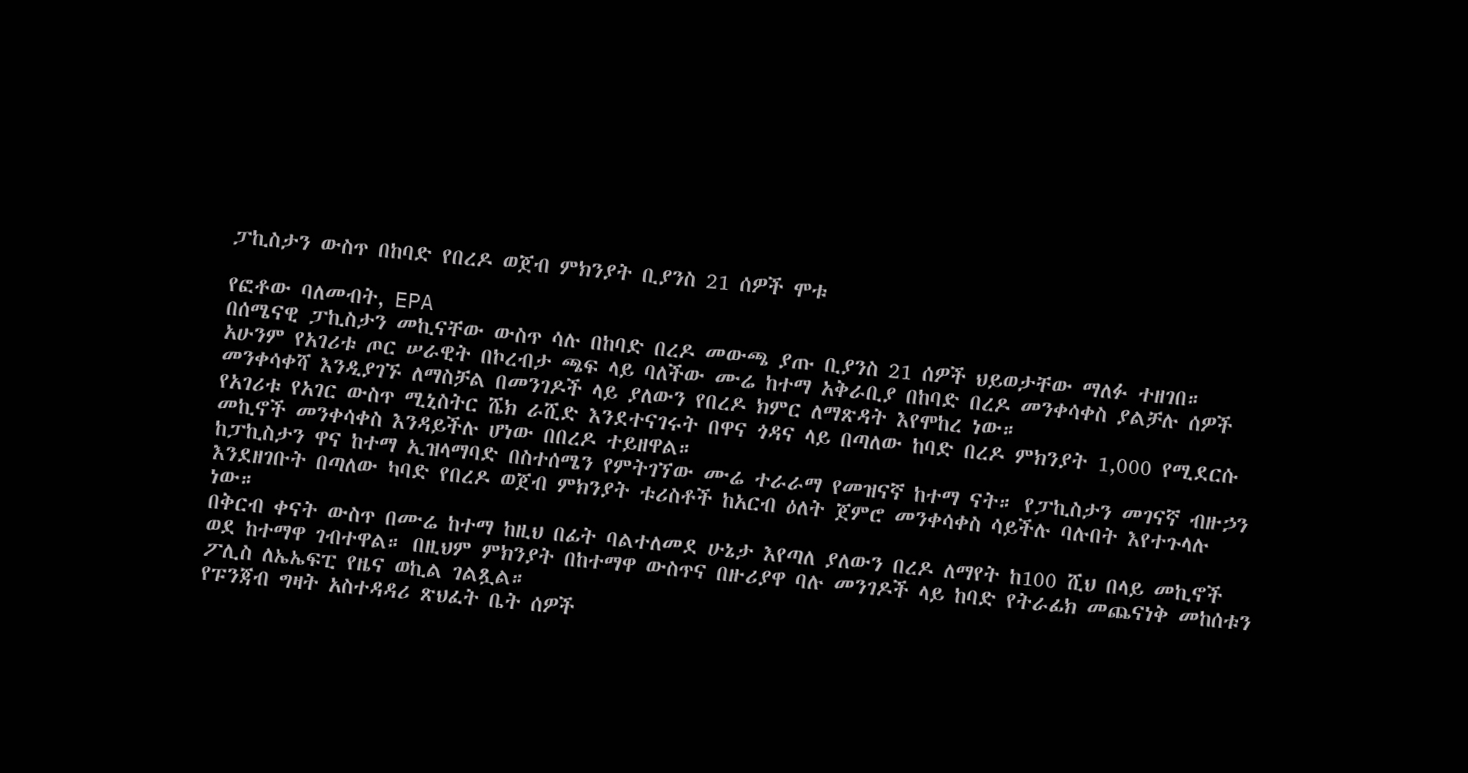ፓኪስታን ውስጥ በከባድ የበረዶ ወጀብ ምክንያት ቢያንስ 21 ሰዎች ሞቱ

የፎቶው ባለመብት, EPA
በሰሜናዊ ፓኪስታን መኪናቸው ውስጥ ሳሉ በከባድ በረዶ መውጫ ያጡ ቢያንስ 21 ሰዎች ህይወታቸው ማለፉ ተዘገበ።
አሁንም የአገሪቱ ጦር ሠራዊት በኮረብታ ጫፍ ላይ ባለችው ሙሬ ከተማ አቅራቢያ በከባድ በረዶ መንቀሳቀስ ያልቻሉ ሰዎች መንቀሳቀሻ እንዲያገኙ ለማስቻል በመንገዶች ላይ ያለውን የበረዶ ክምር ለማጽዳት እየሞከረ ነው።
የአገሪቱ የአገር ውስጥ ሚኒስትር ሼክ ራሺድ እንደተናገሩት በዋና ጎዳና ላይ በጣለው ከባድ በረዶ ምክንያት 1,000 የሚደርሱ መኪኖች መንቀሳቀስ እንዳይችሉ ሆነው በበረዶ ተይዘዋል።
ከፓኪስታን ዋና ከተማ ኢዝላማባድ በስተሰሜን የምትገኘው ሙሬ ተራራማ የመዝናኛ ከተማ ናት። የፓኪስታን መገናኛ ብዙኃን እንደዘገቡት በጣለው ካባድ የበረዶ ወጀብ ምክንያት ቱሪስቶች ከአርብ ዕለት ጀምሮ መንቀሳቀስ ሳይችሉ ባሉበት እየተጉላሉ ነው።
በቅርብ ቀናት ውስጥ በሙሬ ከተማ ከዚህ በፊት ባልተለመደ ሁኔታ እየጣለ ያለውን በረዶ ለማየት ከ100 ሺህ በላይ መኪኖች ወደ ከተማዋ ገብተዋል። በዚህም ምክንያት በከተማዋ ውስጥና በዙሪያዋ ባሉ መንገዶች ላይ ከባድ የትራፊክ መጨናነቅ መከሰቱን ፖሊስ ለኤኤፍፒ የዜና ወኪል ገልጿል።
የፑንጃብ ግዛት አስተዳዳሪ ጽህፈት ቤት ሰዎች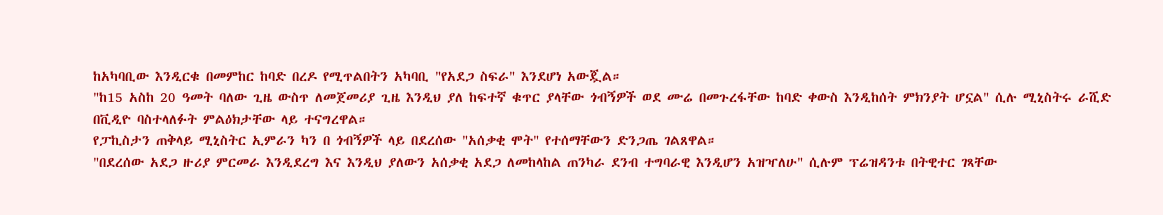ከአካባቢው እንዲርቁ በመምከር ከባድ በረዶ የሚጥልበትን አካባቢ "የአደጋ ስፍራ" እንደሆነ አውጇል።
"ከ15 አስከ 20 ዓመት ባለው ጊዜ ውስጥ ለመጀመሪያ ጊዜ እንዲህ ያለ ከፍተኛ ቁጥር ያላቸው ጎብኝዎች ወደ ሙሬ በመጉረፋቸው ከባድ ቀውስ እንዲከሰት ምክንያት ሆኗል" ሲሉ ሚኒስትሩ ራሺድ በቪዲዮ ባስተላለፉት ምልዕክታቸው ላይ ተናግረዋል።
የፓኪስታን ጠቅላይ ሚኒስትር ኢምራን ካን በ ጎብኝዎች ላይ በደረሰው "አሰቃቂ ሞት" የተሰማቸውን ድንጋጤ ገልጸዋል።
"በደረሰው አደጋ ዙሪያ ምርመራ እንዲደረግ እና እንዲህ ያለውን አሰቃቂ አደጋ ለመከላከል ጠንካራ ደንብ ተግባራዊ እንዲሆን አዝዣለሁ" ሲሉም ፕሬዝዳንቱ በትዊተር ገጻቸው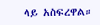ላይ አስፍረዋል።